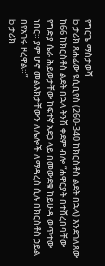የግርጌ ማስታወሻ
b ታሪክ ጸሐፊው ዩሲቢየስ (260-340 ከክርስቶስ ልደት በኋላ) እንደገለጸው ከ66 ከክርስቶስ ልደት በኋላ ትንሽ ቀደም ብሎ “ሐዋርያት በተሸረበባቸው የግድያ ሴራ ሕይወታቸው ከፍተኛ አደጋ ላይ በመውደቁ ከይሁዳ ወጥተው ነበር። ያም ሆኖ መልእክታቸውን ለሌሎች ለማዳረስ ሲሉ በክርስቶስ ኃይል በየአገሩ ዞረዋል።”
b ታሪክ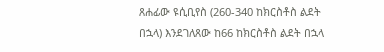ጸሐፊው ዩሲቢየስ (260-340 ከክርስቶስ ልደት በኋላ) እንደገለጸው ከ66 ከክርስቶስ ልደት በኋላ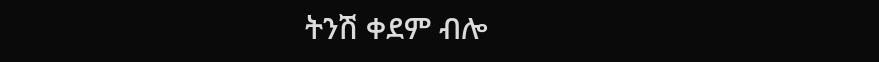ትንሽ ቀደም ብሎ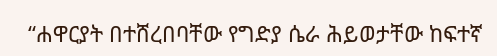“ሐዋርያት በተሸረበባቸው የግድያ ሴራ ሕይወታቸው ከፍተኛ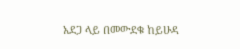አደጋ ላይ በመውደቁ ከይሁዳ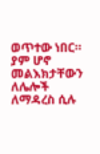ወጥተው ነበር። ያም ሆኖ መልእክታቸውን ለሌሎች ለማዳረስ ሲሉ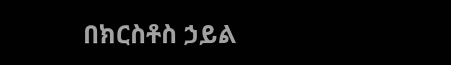በክርስቶስ ኃይል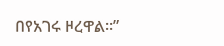በየአገሩ ዞረዋል።”